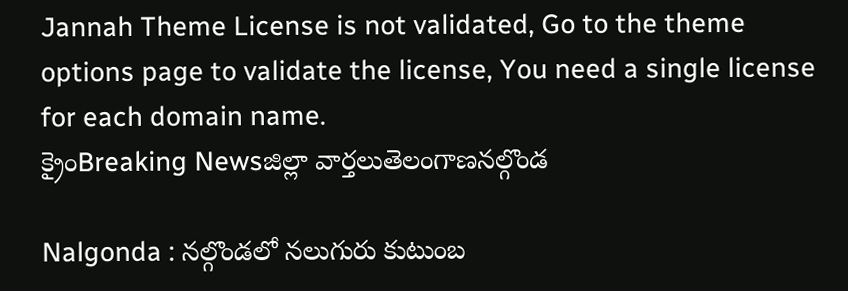Jannah Theme License is not validated, Go to the theme options page to validate the license, You need a single license for each domain name.
క్రైంBreaking Newsజిల్లా వార్తలుతెలంగాణనల్గొండ

Nalgonda : నల్గొండలో నలుగురు కుటుంబ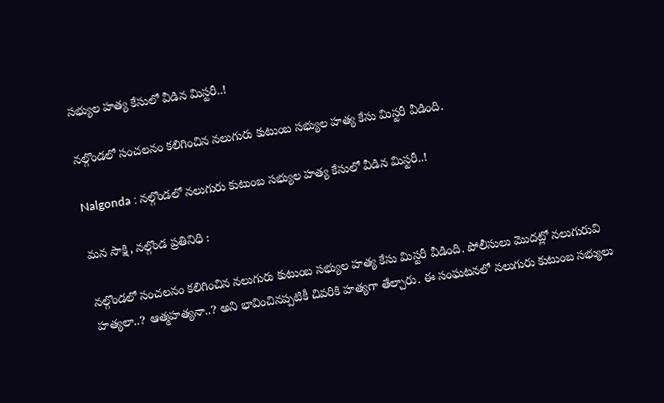సభ్యుల హత్య కేసులో వీడిన మిస్టరీ..!

నల్గొండలో సంచలనం కలిగించిన నలుగురు కుటుంబ సభ్యుల హత్య కేసు మిస్టరీ వీడింది.

Nalgonda : నల్గొండలో నలుగురు కుటుంబ సభ్యుల హత్య కేసులో వీడిన మిస్టరీ..!

మన సాక్షి, నల్గొండ ప్రతినిధి :

నల్గొండలో సంచలనం కలిగించిన నలుగురు కుటుంబ సభ్యుల హత్య కేసు మిస్టరీ వీడింది. పోలీసులు మొదట్లో నలుగురువి హత్యలా..? ఆత్మహత్యనా..? అని భావించినప్పటికీ చివరికి హత్యగా తేల్చారు. ఈ సంఘటనలో నలుగురు కుటుంబ సభ్యులు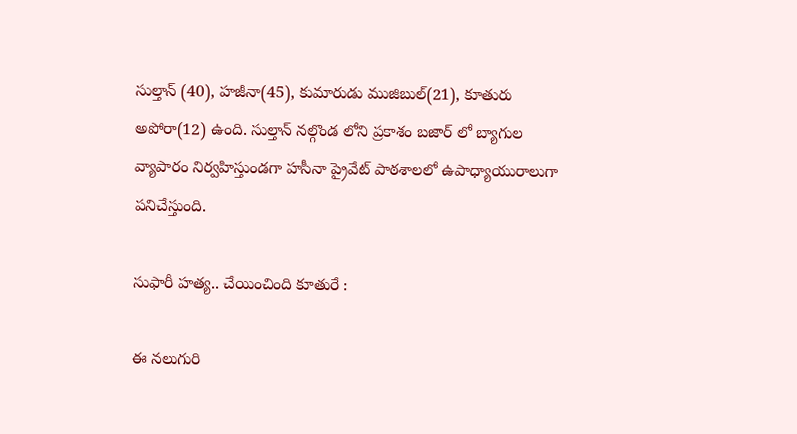సుల్తాన్ (40), హజీనా(45), కుమారుడు ముజిబుల్(21), కూతురు అపోరా(12) ఉంది. సుల్తాన్ నల్గొండ లోని ప్రకాశం బజార్ లో బ్యాగుల వ్యాపారం నిర్వహిస్తుండగా హసీనా ప్రైవేట్ పాఠశాలలో ఉపాధ్యాయురాలుగా పనిచేస్తుంది.

సుఫారీ హత్య.. చేయించింది కూతురే :

ఈ నలుగురి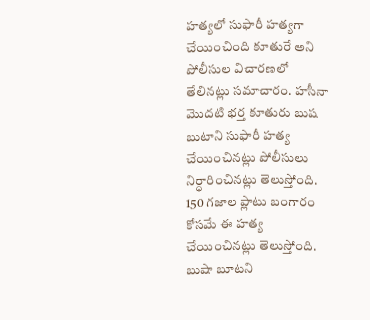హత్యలో సుఫారీ హత్యగా చేయించింది కూతురే అని పోలీసుల విచారణలో తేలినట్లు సమాచారం. హసీనా మొదటి భర్త కూతురు బుష బుటాని సుఫారీ హత్య చేయించినట్లు పోలీసులు నిర్ధారించినట్లు తెలుస్తోంది. 150 గజాల ప్లాటు బంగారం కోసమే ఈ హత్య చేయించినట్లు తెలుస్తోంది. బుషా బూటని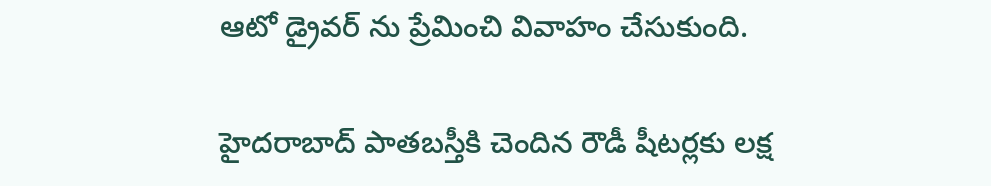ఆటో డ్రైవర్ ను ప్రేమించి వివాహం చేసుకుంది.

హైదరాబాద్ పాతబస్తీకి చెందిన రౌడీ షీటర్లకు లక్ష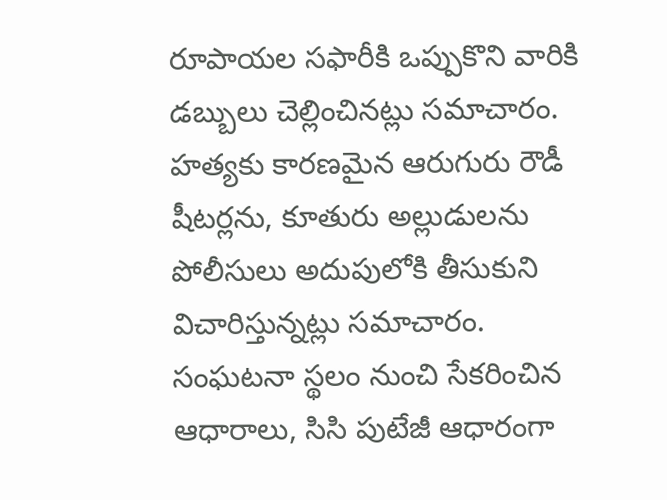రూపాయల సఫారీకి ఒప్పుకొని వారికి డబ్బులు చెల్లించినట్లు సమాచారం. హత్యకు కారణమైన ఆరుగురు రౌడీ షీటర్లను, కూతురు అల్లుడులను పోలీసులు అదుపులోకి తీసుకుని విచారిస్తున్నట్లు సమాచారం. సంఘటనా స్థలం నుంచి సేకరించిన ఆధారాలు, సిసి పుటేజీ ఆధారంగా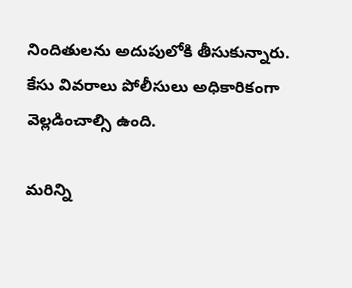నిందితులను అదుపులోకి తీసుకున్నారు. కేసు వివరాలు పోలీసులు అధికారికంగా వెల్లడించాల్సి ఉంది.

మరిన్ని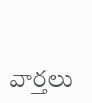వార్తలు